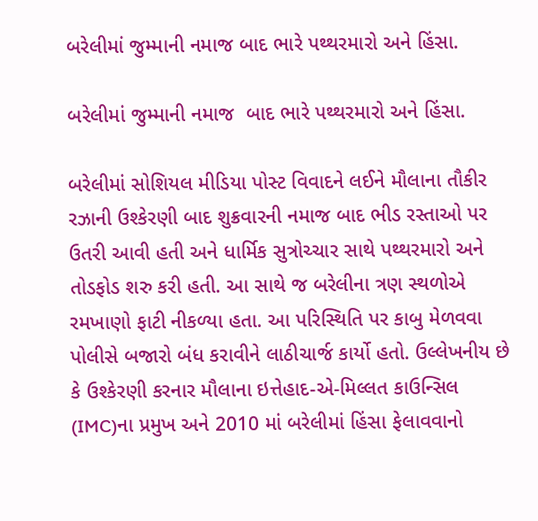બરેલીમાં જુમ્માની નમાજ બાદ ભારે પથ્થરમારો અને હિંસા.

બરેલીમાં જુમ્માની નમાજ  બાદ ભારે પથ્થરમારો અને હિંસા.

બરેલીમાં સોશિયલ મીડિયા પોસ્ટ વિવાદને લઈને મૌલાના તૌકીર રઝાની ઉશ્કેરણી બાદ શુક્રવારની નમાજ બાદ ભીડ રસ્તાઓ પર ઉતરી આવી હતી અને ધાર્મિક સુત્રોચ્ચાર સાથે પથ્થરમારો અને તોડફોડ શરુ કરી હતી. આ સાથે જ બરેલીના ત્રણ સ્થળોએ રમખાણો ફાટી નીકળ્યા હતા. આ પરિસ્થિતિ પર કાબુ મેળવવા પોલીસે બજારો બંધ કરાવીને લાઠીચાર્જ કાર્યો હતો. ઉલ્લેખનીય છે કે ઉશ્કેરણી કરનાર મૌલાના ઇત્તેહાદ-એ-મિલ્લત કાઉન્સિલ (IMC)ના પ્રમુખ અને 2010 માં બરેલીમાં હિંસા ફેલાવવાનો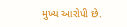મુખ્ય આરોપી છે.